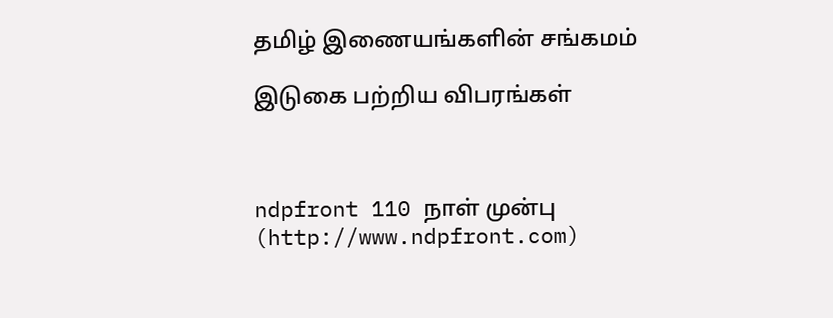தமிழ் இணையங்களின் சங்கமம்

இடுகை பற்றிய விபரங்கள்



ndpfront 110 நாள் முன்பு (http://www.ndpfront.com)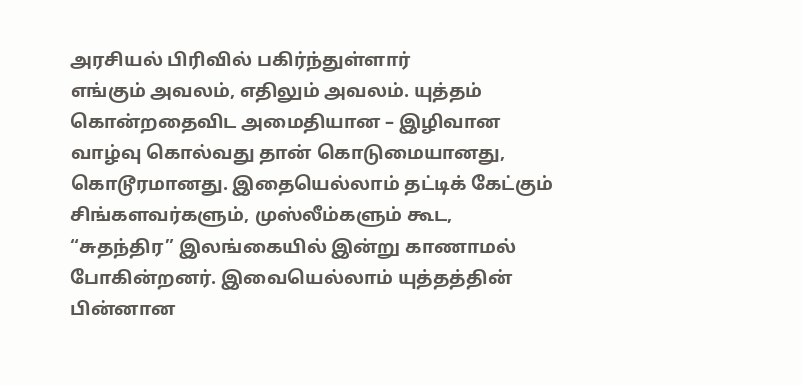அரசியல் பிரிவில் பகிர்ந்துள்ளார்
எங்கும் அவலம், எதிலும் அவலம். யுத்தம் கொன்றதைவிட அமைதியான – இழிவான வாழ்வு கொல்வது தான் கொடுமையானது, கொடூரமானது. இதையெல்லாம் தட்டிக் கேட்கும் சிங்களவர்களும், முஸ்லீம்களும் கூட, “சுதந்திர” இலங்கையில் இன்று காணாமல் போகின்றனர். இவையெல்லாம் யுத்தத்தின் பின்னான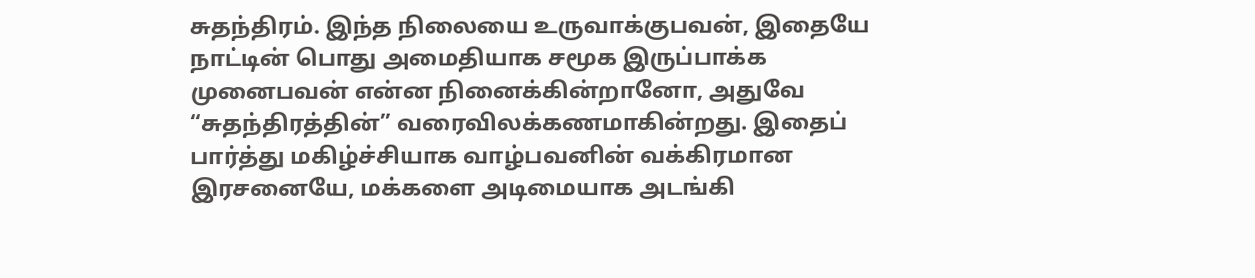சுதந்திரம். இந்த நிலையை உருவாக்குபவன், இதையே நாட்டின் பொது அமைதியாக சமூக இருப்பாக்க முனைபவன் என்ன நினைக்கின்றானோ, அதுவே “சுதந்திரத்தின்” வரைவிலக்கணமாகின்றது. இதைப் பார்த்து மகிழ்ச்சியாக வாழ்பவனின் வக்கிரமான இரசனையே, மக்களை அடிமையாக அடங்கி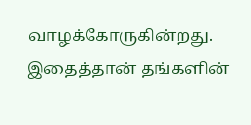வாழக்கோருகின்றது. இதைத்தான் தங்களின்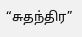“சுதந்திர”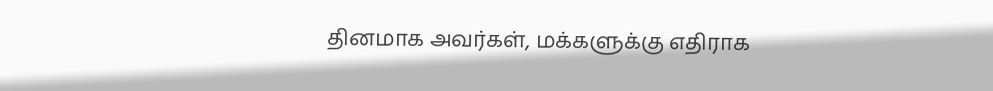தினமாக அவர்கள், மக்களுக்கு எதிராக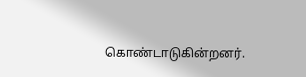கொண்டாடுகின்றனர்.